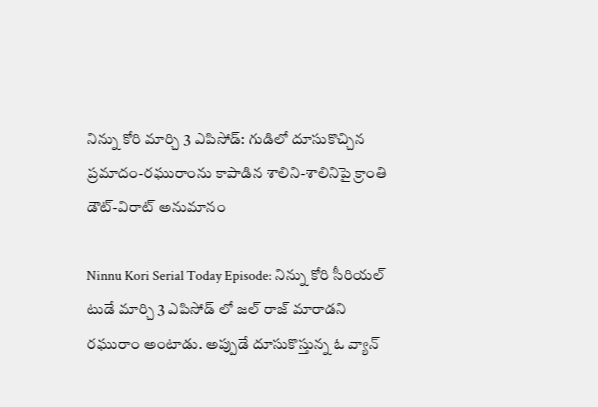నిన్ను కోరి మార్చి 3 ఎపిసోడ్: గుడిలో దూసుకొచ్చిన ప్ర‌మాదం-ర‌ఘురాంను కాపాడిన శాలిని-శాలినిపై క్రాంతి డౌట్-విరాట్ అనుమానం

Ninnu Kori Serial Today Episode: నిన్ను కోరి సీరియల్ టుడే మార్చి 3 ఎపిసోడ్ లో జల్ రాజ్ మారాడని రఘురాం అంటాడు. అప్పుడే దూసుకొస్తున్న ఓ వ్యాన్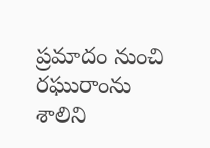ప్రమాదం నుంచి రఘురాంను శాలిని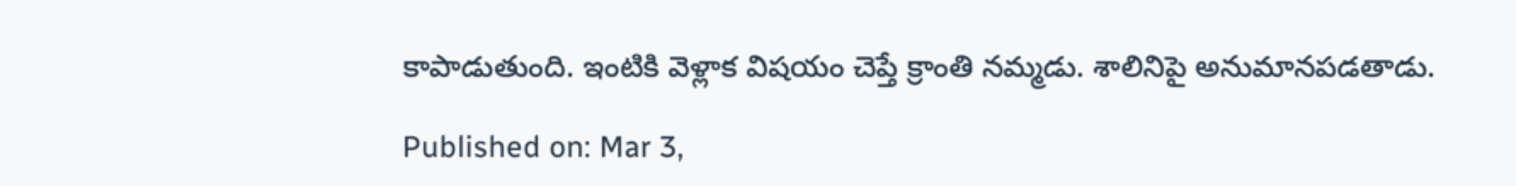కాపాడుతుంది. ఇంటికి వెళ్లాక విషయం చెప్తే క్రాంతి నమ్మడు. శాలినిపై అనుమానపడతాడు.

Published on: Mar 3,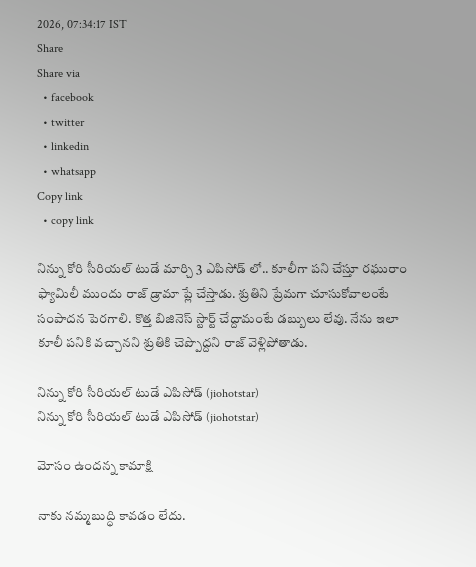2026, 07:34:17 IST
Share
Share via
  • facebook
  • twitter
  • linkedin
  • whatsapp
Copy link
  • copy link

నిన్ను కోరి సీరియల్ టుడే మార్చి 3 ఎపిసోడ్ లో.. కూలీగా పని చేస్తూ రఘురాం ఫ్యామిలీ ముందు రాజ్ డ్రామా ప్లే చేస్తాడు. శ్రుతిని ప్రేమగా చూసుకోవాలంటే సంపాదన పెరగాలి. కొత్త బిజినెస్ స్టార్ట్ చేద్దామంటే డబ్బులు లేవు. నేను ఇలా కూలీ పనికి వచ్చానని శ్రుతికి చెప్పొద్దని రాజ్ వెళ్లిపోతాడు.

నిన్ను కోరి సీరియల్ టుడే ఎపిసోడ్ (jiohotstar)
నిన్ను కోరి సీరియల్ టుడే ఎపిసోడ్ (jiohotstar)

మోసం ఉందన్న కామాక్షి

నాకు నమ్మబుద్ధి కావడం లేదు.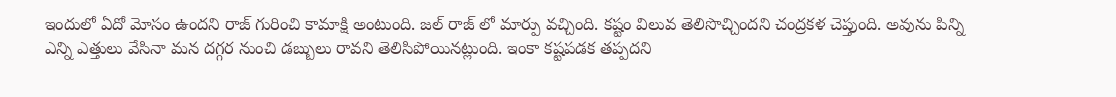ఇందులో ఏదో మోసం ఉందని రాజ్ గురించి కామాక్షి అంటుంది. జల్ రాజ్ లో మార్పు వచ్చింది. కష్టం విలువ తెలిసొచ్చిందని చంద్రకళ చెప్తుంది. అవును పిన్ని ఎన్ని ఎత్తులు వేసినా మన దగ్గర నుంచి డబ్బులు రావని తెలిసిపోయినట్లుంది. ఇంకా కష్టపడక తప్పదని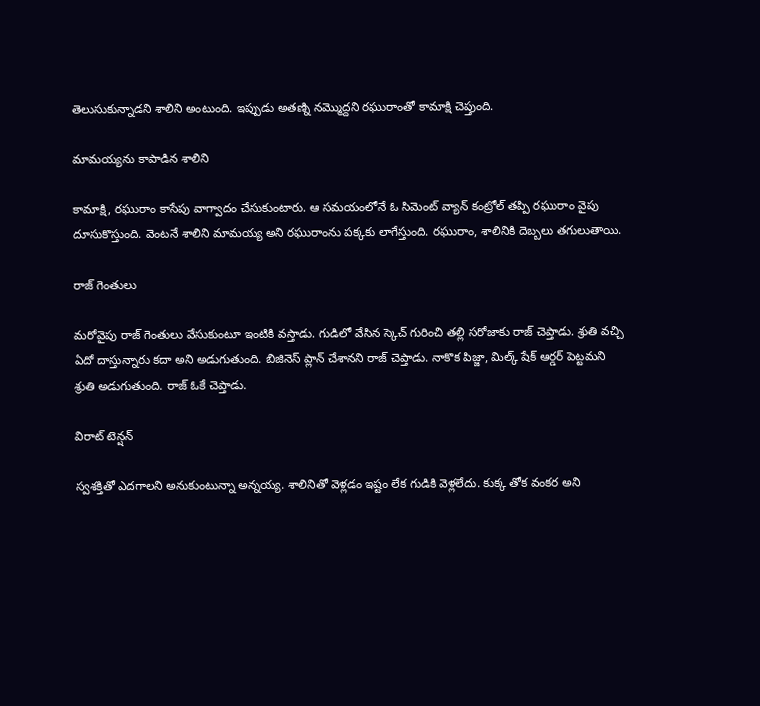తెలుసుకున్నాడని శాలిని అంటుంది. ఇప్పుడు అతణ్ని నమ్మొద్దని రఘురాంతో కామాక్షి చెప్తుంది.

మామయ్యను కాపాడిన శాలిని

కామాక్షి, రఘురాం కాసేపు వాగ్వాదం చేసుకుంటారు. ఆ సమయంలోనే ఓ సిమెంట్ వ్యాన్ కంట్రోల్ తప్పి రఘురాం వైపు దూసుకొస్తుంది. వెంటనే శాలిని మామయ్య అని రఘురాంను పక్కకు లాగేస్తుంది. రఘురాం, శాలినికి దెబ్బలు తగులుతాయి.

రాజ్ గెంతులు

మరోవైపు రాజ్ గెంతులు వేసుకుంటూ ఇంటికి వస్తాడు. గుడిలో వేసిన స్కెచ్ గురించి తల్లి సరోజాకు రాజ్ చెప్తాడు. శ్రుతి వచ్చి ఏదో దాస్తున్నారు కదా అని అడుగుతుంది. బిజినెస్ ప్లాన్ చేశానని రాజ్ చెప్తాడు. నాకొక పిజ్జా, మిల్క్ షేక్ ఆర్డర్ పెట్టమని శ్రుతి అడుగుతుంది. రాజ్ ఓకే చెప్తాడు.

విరాట్ టెన్షన్

స్వశక్తితో ఎదగాలని అనుకుంటున్నా అన్నయ్య. శాలినితో వెళ్లడం ఇష్టం లేక గుడికి వెళ్లలేదు. కుక్క తోక వంకర అని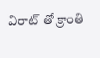విరాట్ తో క్రాంతి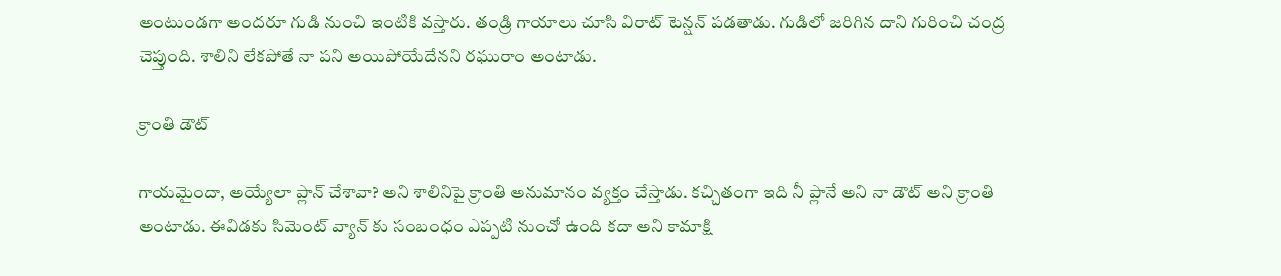అంటుండగా అందరూ గుడి నుంచి ఇంటికి వస్తారు. తండ్రి గాయాలు చూసి విరాట్ టెన్షన్ పడతాడు. గుడిలో జరిగిన దాని గురించి చంద్ర చెప్తుంది. శాలిని లేకపోతే నా పని అయిపోయేదేనని రఘురాం అంటాడు.

క్రాంతి డౌట్

గాయమైందా, అయ్యేలా ప్లాన్ చేశావా? అని శాలినిపై క్రాంతి అనుమానం వ్యక్తం చేస్తాడు. కచ్చితంగా ఇది నీ ప్లానే అని నా డౌట్ అని క్రాంతి అంటాడు. ఈవిడకు సిమెంట్ వ్యాన్ కు సంబంధం ఎప్పటి నుంచో ఉంది కదా అని కామాక్షి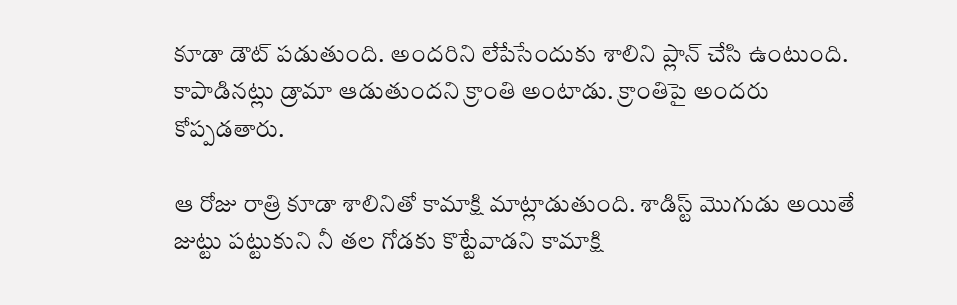కూడా డౌట్ పడుతుంది. అందరిని లేపేసేందుకు శాలిని ప్లాన్ చేసి ఉంటుంది. కాపాడినట్లు డ్రామా ఆడుతుందని క్రాంతి అంటాడు. క్రాంతిపై అందరు కోప్పడతారు.

ఆ రోజు రాత్రి కూడా శాలినితో కామాక్షి మాట్లాడుతుంది. శాడిస్ట్ మొగుడు అయితే జుట్టు పట్టుకుని నీ తల గోడకు కొట్టేవాడని కామాక్షి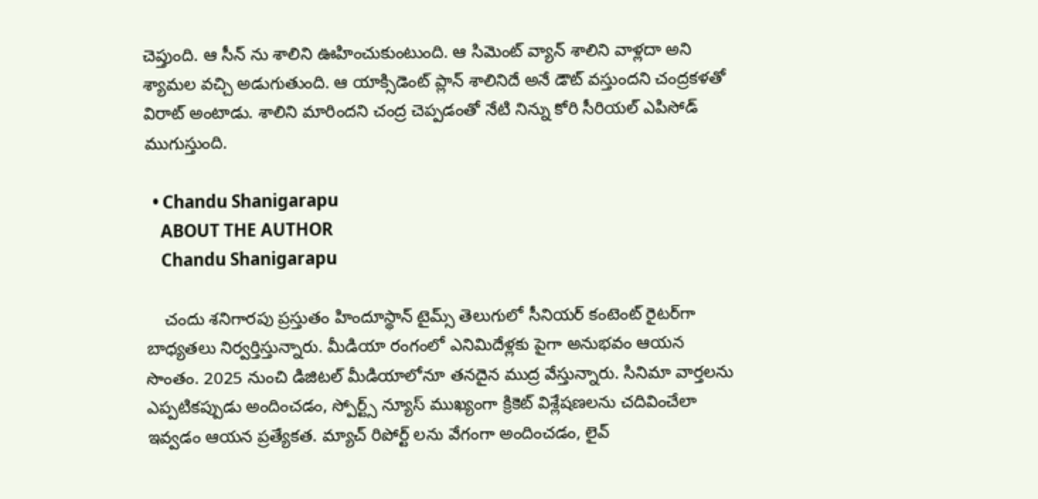చెప్తుంది. ఆ సీన్ ను శాలిని ఊహించుకుంటుంది. ఆ సిమెంట్ వ్యాన్ శాలిని వాళ్లదా అని శ్యామల వచ్చి అడుగుతుంది. ఆ యాక్సిడెంట్ ప్లాన్ శాలినిదే అనే డౌట్ వస్తుందని చంద్రకళతో విరాట్ అంటాడు. శాలిని మారిందని చంద్ర చెప్పడంతో నేటి నిన్ను కోరి సీరియల్ ఎపిసోడ్ ముగుస్తుంది.

  • Chandu Shanigarapu
    ABOUT THE AUTHOR
    Chandu Shanigarapu

    చందు శనిగారపు ప్రస్తుతం హిందూస్థాన్ టైమ్స్ తెలుగులో సీనియర్ కంటెంట్ రైట‌ర్‌గా బాధ్యతలు నిర్వర్తిస్తున్నారు. మీడియా రంగంలో ఎనిమిదేళ్లకు పైగా అనుభవం ఆయన సొంతం. 2025 నుంచి డిజిటల్ మీడియాలోనూ తనదైన ముద్ర వేస్తున్నారు. సినిమా వార్తలను ఎప్పటికప్పుడు అందించడం, స్పోర్ట్స్ న్యూస్ ముఖ్యంగా క్రికెట్ విశ్లేషణలను చదివించేలా ఇవ్వడం ఆయన ప్రత్యేకత. మ్యాచ్ రిపోర్ట్ లను వేగంగా అందించడం, లైవ్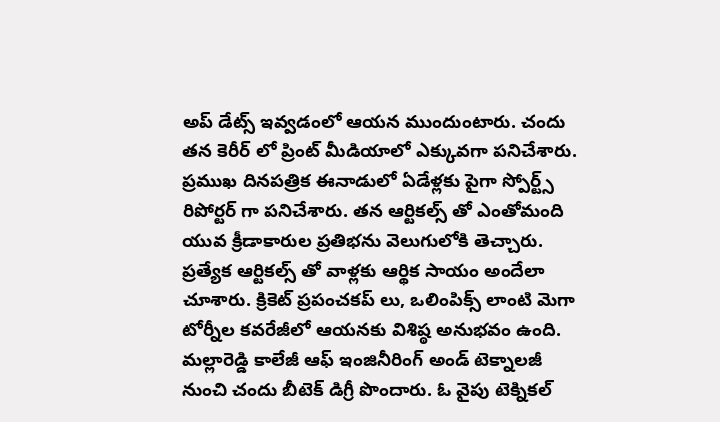అప్ డేట్స్ ఇవ్వడంలో ఆయన ముందుంటారు. చందు తన కెరీర్ లో ప్రింట్ మీడియాలో ఎక్కువగా పనిచేశారు. ప్రముఖ దినపత్రిక ఈనాడులో ఏడేళ్లకు పైగా స్పోర్ట్స్ రిపోర్టర్ గా పనిచేశారు. తన ఆర్టికల్స్ తో ఎంతోమంది యువ క్రీడాకారుల ప్రతిభను వెలుగులోకి తెచ్చారు. ప్రత్యేక ఆర్టికల్స్ తో వాళ్లకు ఆర్థిక సాయం అందేలా చూశారు. క్రికెట్ ప్రపంచకప్ లు, ఒలింపిక్స్ లాంటి మెగా టోర్నీల కవరేజీలో ఆయనకు విశిష్ఠ అనుభవం ఉంది. మల్లారెడ్డి కాలేజీ ఆఫ్ ఇంజినీరింగ్ అండ్ టెక్నాలజీ నుంచి చందు బీటెక్ డిగ్రీ పొందారు. ఓ వైపు టెక్నికల్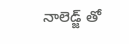నాలెడ్జ్ తో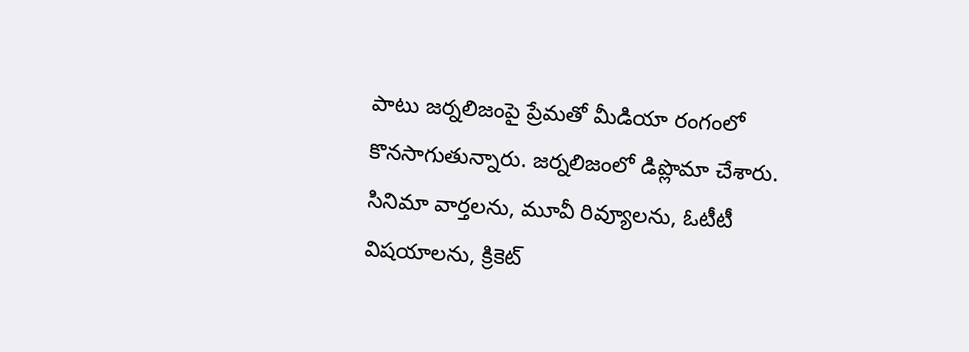పాటు జర్నలిజంపై ప్రేమతో మీడియా రంగంలో కొనసాగుతున్నారు. జర్నలిజంలో డిప్లొమా చేశారు. సినిమా వార్తలను, మూవీ రివ్యూలను, ఓటీటీ విషయాలను, క్రికెట్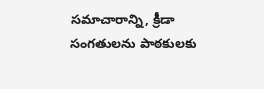సమాచారాన్ని, క్రీడా సంగతులను పాఠకులకు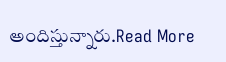అందిస్తున్నారు.Read More